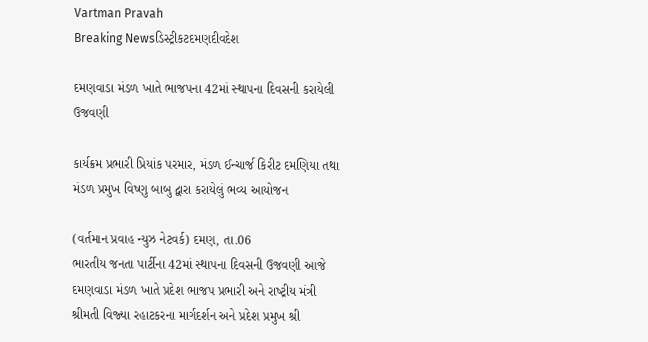Vartman Pravah
Breaking Newsડિસ્ટ્રીકટદમણદીવદેશ

દમણવાડા મંડળ ખાતે ભાજપના 42માં સ્‍થાપના દિવસની કરાયેલી ઉજવણી

કાર્યક્રમ પ્રભારી પ્રિયાંક પરમાર, મંડળ ઈન્‍ચાર્જ કિરીટ દમણિયા તથા મંડળ પ્રમુખ વિષ્‍ણુ બાબુ દ્વારા કરાયેલું ભવ્‍ય આયોજન

(વર્તમાન પ્રવાહ ન્‍યુઝ નેટવર્ક) દમણ, તા.06
ભારતીય જનતા પાર્ટીના 42માં સ્‍થાપના દિવસની ઉજવણી આજે દમણવાડા મંડળ ખાતે પ્રદેશ ભાજપ પ્રભારી અને રાષ્‍ટ્રીય મંત્રી શ્રીમતી વિજ્‍યા રહાટકરના માર્ગદર્શન અને પ્રદેશ પ્રમુખ શ્રી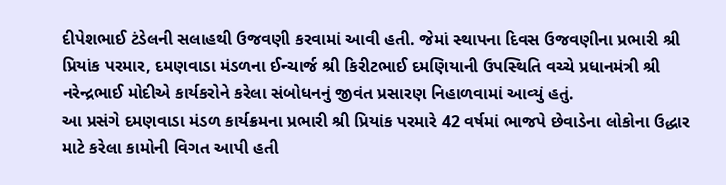દીપેશભાઈ ટંડેલની સલાહથી ઉજવણી કરવામાં આવી હતી. જેમાં સ્‍થાપના દિવસ ઉજવણીના પ્રભારી શ્રી પ્રિયાંક પરમાર, દમણવાડા મંડળના ઈન્‍ચાર્જ શ્રી કિરીટભાઈ દમણિયાની ઉપસ્‍થિતિ વચ્‍ચે પ્રધાનમંત્રી શ્રી નરેન્‍દ્રભાઈ મોદીએ કાર્યકરોને કરેલા સંબોધનનું જીવંત પ્રસારણ નિહાળવામાં આવ્‍યું હતું.
આ પ્રસંગે દમણવાડા મંડળ કાર્યક્રમના પ્રભારી શ્રી પ્રિયાંક પરમારે 42 વર્ષમાં ભાજપે છેવાડેના લોકોના ઉદ્ધાર માટે કરેલા કામોની વિગત આપી હતી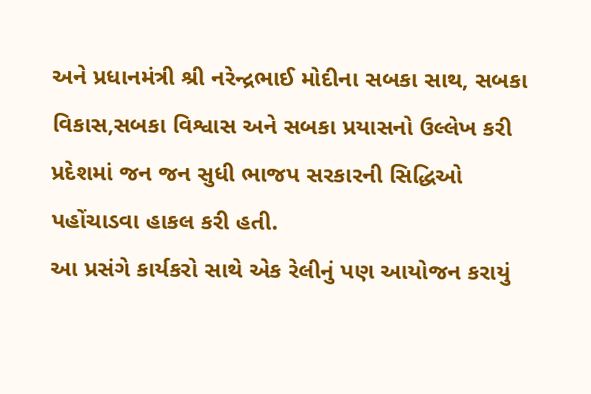અને પ્રધાનમંત્રી શ્રી નરેન્‍દ્રભાઈ મોદીના સબકા સાથ, સબકા વિકાસ,સબકા વિશ્વાસ અને સબકા પ્રયાસનો ઉલ્લેખ કરી પ્રદેશમાં જન જન સુધી ભાજપ સરકારની સિદ્ધિઓ પહોંચાડવા હાકલ કરી હતી.
આ પ્રસંગે કાર્યકરો સાથે એક રેલીનું પણ આયોજન કરાયું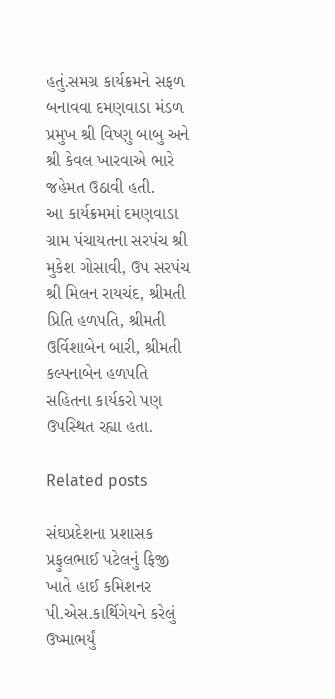હતું.સમગ્ર કાર્યક્રમને સફળ બનાવવા દમણવાડા મંડળ પ્રમુખ શ્રી વિષ્‍ણુ બાબુ અને શ્રી કેવલ ખારવાએ ભારે જહેમત ઉઠાવી હતી.
આ કાર્યક્રમમાં દમણવાડા ગ્રામ પંચાયતના સરપંચ શ્રી મુકેશ ગોસાવી, ઉપ સરપંચ શ્રી મિલન રાયચંદ, શ્રીમતી પ્રિતિ હળપતિ, શ્રીમતી ઉર્વિશાબેન બારી, શ્રીમતી કલ્‍પનાબેન હળપતિ સહિતના કાર્યકરો પણ ઉપસ્‍થિત રહ્યા હતા.

Related posts

સંઘપ્રદેશના પ્રશાસક પ્રફુલભાઈ પટેલનું ફિજી ખાતે હાઈ કમિશનર પી.એસ.કાર્થિગેયને કરેલું ઉષ્‍માભર્યું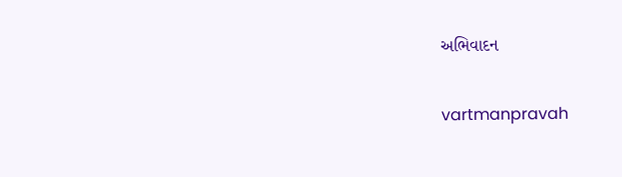અભિવાદન

vartmanpravah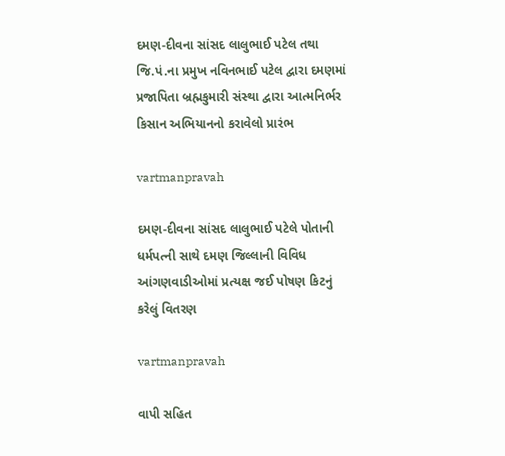દમણ-દીવના સાંસદ લાલુભાઈ પટેલ તથા જિ.પં.ના પ્રમુખ નવિનભાઈ પટેલ દ્વારા દમણમાં પ્રજાપિતા બ્રહ્મકુમારી સંસ્‍થા દ્વારા આત્‍મનિર્ભર કિસાન અભિયાનનો કરાવેલો પ્રારંભ

vartmanpravah

દમણ-દીવના સાંસદ લાલુભાઈ પટેલે પોતાની ધર્મપત્‍ની સાથે દમણ જિલ્લાની વિવિધ આંગણવાડીઓમાં પ્રત્‍યક્ષ જઈ પોષણ કિટનું કરેલું વિતરણ

vartmanpravah

વાપી સહિત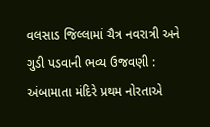વલસાડ જિલ્લામાં ચૈત્ર નવરાત્રી અને ગુડી પડવાની ભવ્‍ય ઉજવણી : અંબામાતા મંદિરે પ્રથમ નોરતાએ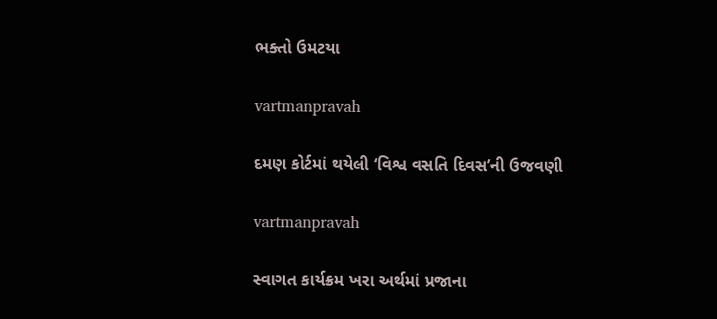ભક્‍તો ઉમટયા

vartmanpravah

દમણ કોર્ટમાં થયેલી ‘વિશ્વ વસતિ દિવસ’ની ઉજવણી

vartmanpravah

સ્‍વાગત કાર્યક્રમ ખરા અર્થમાં પ્રજાના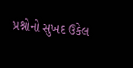પ્રશ્નોનો સુખદ ઉકેલ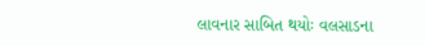લાવનાર સાબિત થયોઃ વલસાડના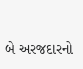બે અરજદારનો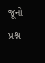જૂનો પ્રશ્ન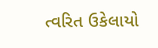ત્‍વરિત ઉકેલાયો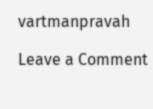vartmanpravah

Leave a Comment